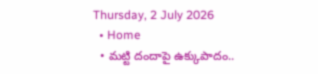Thursday, 2 July 2026
  • Home
  • మట్టి దందాపై ఉక్కుపాదం..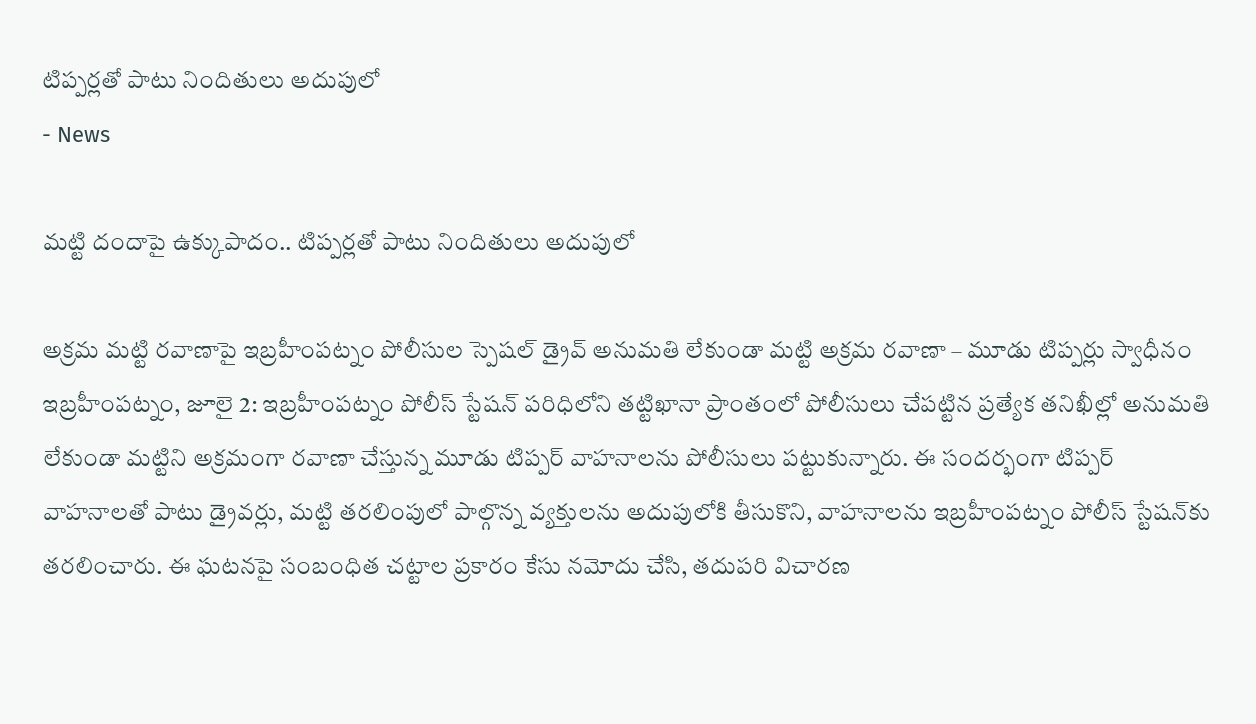టిప్పర్లతో పాటు నిందితులు అదుపులో
- News

మట్టి దందాపై ఉక్కుపాదం.. టిప్పర్లతో పాటు నిందితులు అదుపులో

అక్రమ మట్టి రవాణాపై ఇబ్రహీంపట్నం పోలీసుల స్పెషల్ డ్రైవ్ అనుమతి లేకుండా మట్టి అక్రమ రవాణా – మూడు టిప్పర్లు స్వాధీనం ఇబ్రహీంపట్నం, జూలై 2: ఇబ్రహీంపట్నం పోలీస్ స్టేషన్ పరిధిలోని తట్టిఖానా ప్రాంతంలో పోలీసులు చేపట్టిన ప్రత్యేక తనిఖీల్లో అనుమతి లేకుండా మట్టిని అక్రమంగా రవాణా చేస్తున్న మూడు టిప్పర్ వాహనాలను పోలీసులు పట్టుకున్నారు. ఈ సందర్భంగా టిప్పర్ వాహనాలతో పాటు డ్రైవర్లు, మట్టి తరలింపులో పాల్గొన్న వ్యక్తులను అదుపులోకి తీసుకొని, వాహనాలను ఇబ్రహీంపట్నం పోలీస్ స్టేషన్‌కు తరలించారు. ఈ ఘటనపై సంబంధిత చట్టాల ప్రకారం కేసు నమోదు చేసి, తదుపరి విచారణ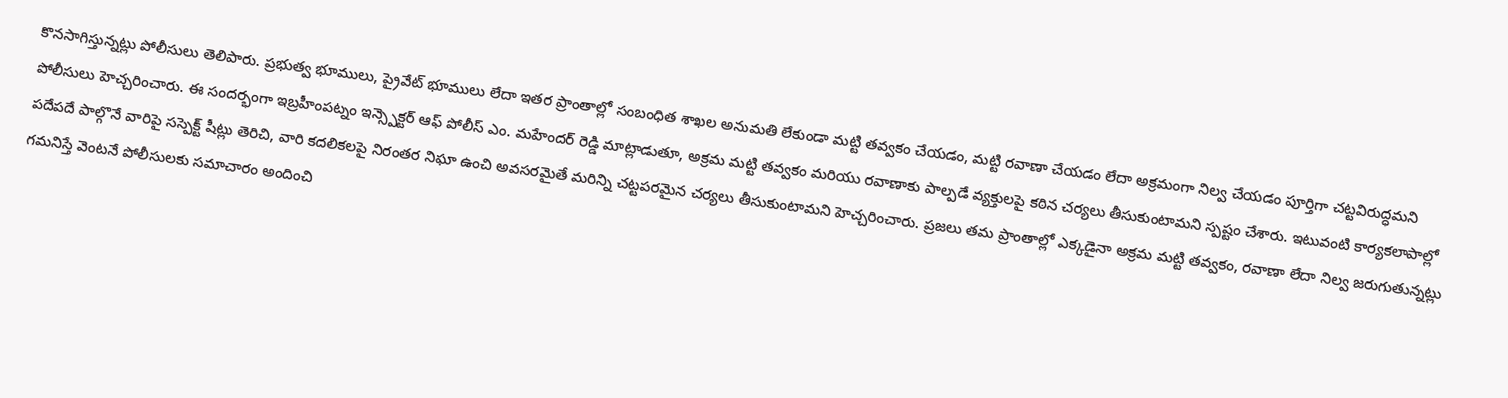కొనసాగిస్తున్నట్లు పోలీసులు తెలిపారు. ప్రభుత్వ భూములు, ప్రైవేట్ భూములు లేదా ఇతర ప్రాంతాల్లో సంబంధిత శాఖల అనుమతి లేకుండా మట్టి తవ్వకం చేయడం, మట్టి రవాణా చేయడం లేదా అక్రమంగా నిల్వ చేయడం పూర్తిగా చట్టవిరుద్ధమని పోలీసులు హెచ్చరించారు. ఈ సందర్భంగా ఇబ్రహీంపట్నం ఇన్స్పెక్టర్ ఆఫ్ పోలీస్ ఎం. మహేందర్ రెడ్డి మాట్లాడుతూ, అక్రమ మట్టి తవ్వకం మరియు రవాణాకు పాల్పడే వ్యక్తులపై కఠిన చర్యలు తీసుకుంటామని స్పష్టం చేశారు. ఇటువంటి కార్యకలాపాల్లో పదేపదే పాల్గొనే వారిపై సస్పెక్ట్ షీట్లు తెరిచి, వారి కదలికలపై నిరంతర నిఘా ఉంచి అవసరమైతే మరిన్ని చట్టపరమైన చర్యలు తీసుకుంటామని హెచ్చరించారు. ప్రజలు తమ ప్రాంతాల్లో ఎక్కడైనా అక్రమ మట్టి తవ్వకం, రవాణా లేదా నిల్వ జరుగుతున్నట్లు గమనిస్తే వెంటనే పోలీసులకు సమాచారం అందించి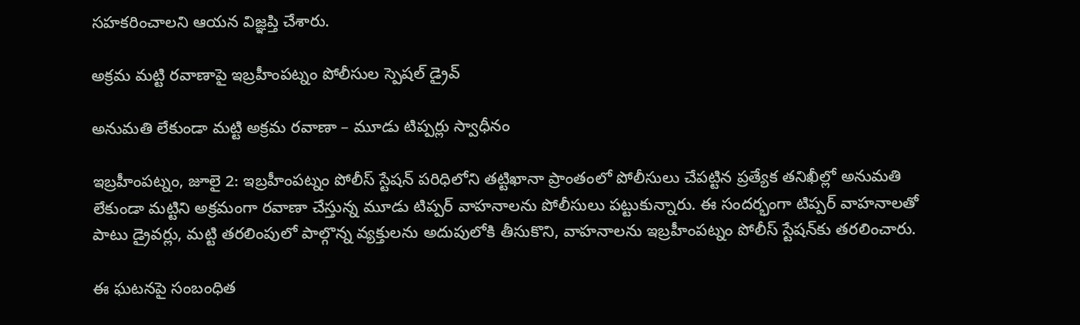సహకరించాలని ఆయన విజ్ఞప్తి చేశారు.

అక్రమ మట్టి రవాణాపై ఇబ్రహీంపట్నం పోలీసుల స్పెషల్ డ్రైవ్

అనుమతి లేకుండా మట్టి అక్రమ రవాణా – మూడు టిప్పర్లు స్వాధీనం

ఇబ్రహీంపట్నం, జూలై 2: ఇబ్రహీంపట్నం పోలీస్ స్టేషన్ పరిధిలోని తట్టిఖానా ప్రాంతంలో పోలీసులు చేపట్టిన ప్రత్యేక తనిఖీల్లో అనుమతి లేకుండా మట్టిని అక్రమంగా రవాణా చేస్తున్న మూడు టిప్పర్ వాహనాలను పోలీసులు పట్టుకున్నారు. ఈ సందర్భంగా టిప్పర్ వాహనాలతో పాటు డ్రైవర్లు, మట్టి తరలింపులో పాల్గొన్న వ్యక్తులను అదుపులోకి తీసుకొని, వాహనాలను ఇబ్రహీంపట్నం పోలీస్ స్టేషన్‌కు తరలించారు.

ఈ ఘటనపై సంబంధిత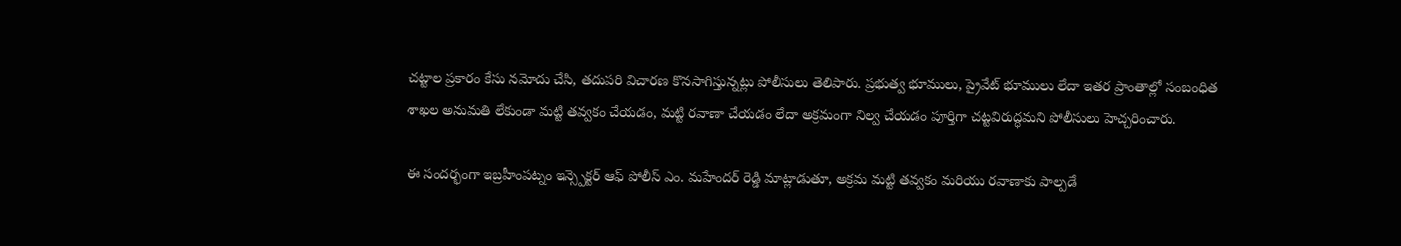చట్టాల ప్రకారం కేసు నమోదు చేసి, తదుపరి విచారణ కొనసాగిస్తున్నట్లు పోలీసులు తెలిపారు. ప్రభుత్వ భూములు, ప్రైవేట్ భూములు లేదా ఇతర ప్రాంతాల్లో సంబంధిత శాఖల అనుమతి లేకుండా మట్టి తవ్వకం చేయడం, మట్టి రవాణా చేయడం లేదా అక్రమంగా నిల్వ చేయడం పూర్తిగా చట్టవిరుద్ధమని పోలీసులు హెచ్చరించారు.

ఈ సందర్భంగా ఇబ్రహీంపట్నం ఇన్స్పెక్టర్ ఆఫ్ పోలీస్ ఎం. మహేందర్ రెడ్డి మాట్లాడుతూ, అక్రమ మట్టి తవ్వకం మరియు రవాణాకు పాల్పడే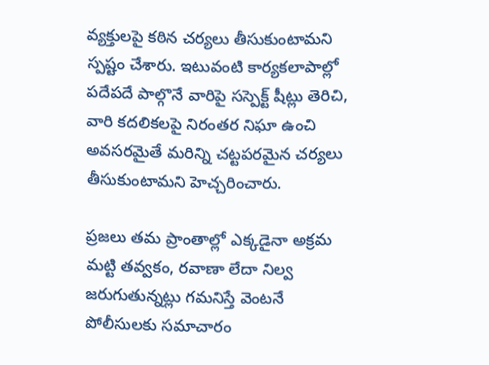వ్యక్తులపై కఠిన చర్యలు తీసుకుంటామని స్పష్టం చేశారు. ఇటువంటి కార్యకలాపాల్లో పదేపదే పాల్గొనే వారిపై సస్పెక్ట్ షీట్లు తెరిచి, వారి కదలికలపై నిరంతర నిఘా ఉంచి అవసరమైతే మరిన్ని చట్టపరమైన చర్యలు తీసుకుంటామని హెచ్చరించారు.

ప్రజలు తమ ప్రాంతాల్లో ఎక్కడైనా అక్రమ మట్టి తవ్వకం, రవాణా లేదా నిల్వ జరుగుతున్నట్లు గమనిస్తే వెంటనే పోలీసులకు సమాచారం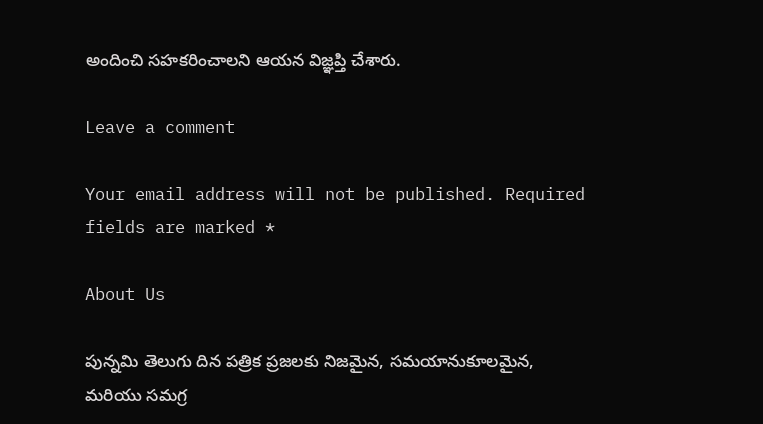అందించి సహకరించాలని ఆయన విజ్ఞప్తి చేశారు.

Leave a comment

Your email address will not be published. Required fields are marked *

About Us

పున్నమి తెలుగు దిన పత్రిక ప్రజలకు నిజమైన, సమయానుకూలమైన, మరియు సమగ్ర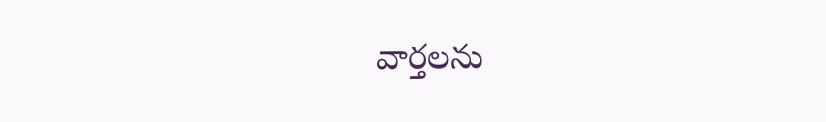వార్తలను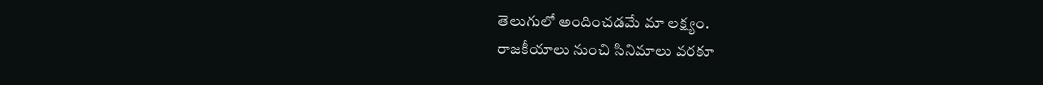తెలుగులో అందించడమే మా లక్ష్యం.
రాజకీయాలు నుంచి సినిమాలు వరకూ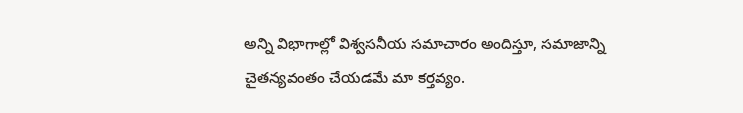అన్ని విభాగాల్లో విశ్వసనీయ సమాచారం అందిస్తూ, సమాజాన్ని చైతన్యవంతం చేయడమే మా కర్తవ్యం.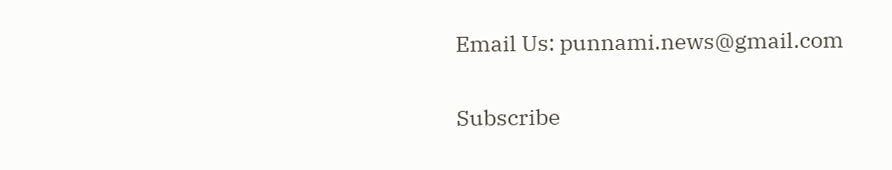Email Us: punnami.news@gmail.com

Subscribe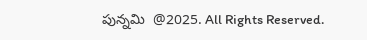పున్నమి  @2025. All Rights Reserved.